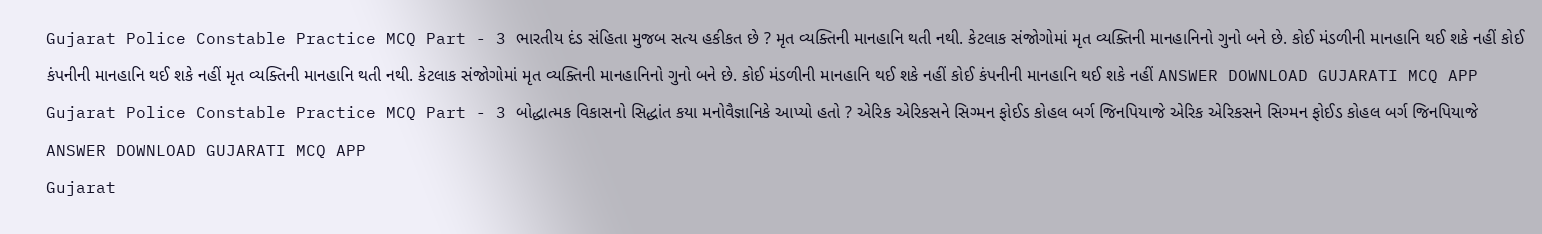Gujarat Police Constable Practice MCQ Part - 3 ભારતીય દંડ સંહિતા મુજબ સત્ય હકીકત છે ? મૃત વ્યક્તિની માનહાનિ થતી નથી. કેટલાક સંજોગોમાં મૃત વ્યક્તિની માનહાનિનો ગુનો બને છે. કોઈ મંડળીની માનહાનિ થઈ શકે નહીં કોઈ કંપનીની માનહાનિ થઈ શકે નહીં મૃત વ્યક્તિની માનહાનિ થતી નથી. કેટલાક સંજોગોમાં મૃત વ્યક્તિની માનહાનિનો ગુનો બને છે. કોઈ મંડળીની માનહાનિ થઈ શકે નહીં કોઈ કંપનીની માનહાનિ થઈ શકે નહીં ANSWER DOWNLOAD GUJARATI MCQ APP
Gujarat Police Constable Practice MCQ Part - 3 બોદ્ધાત્મક વિકાસનો સિદ્ધાંત કયા મનોવૈજ્ઞાનિકે આપ્યો હતો ? એરિક એરિકસને સિગ્મન ફોઈડ કોહલ બર્ગ જિનપિયાજે એરિક એરિકસને સિગ્મન ફોઈડ કોહલ બર્ગ જિનપિયાજે ANSWER DOWNLOAD GUJARATI MCQ APP
Gujarat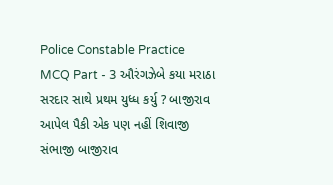Police Constable Practice MCQ Part - 3 ઔરંગઝેબે કયા મરાઠા સરદાર સાથે પ્રથમ યુધ્ધ કર્યુ ? બાજીરાવ આપેલ પૈકી એક પણ નહીં શિવાજી સંભાજી બાજીરાવ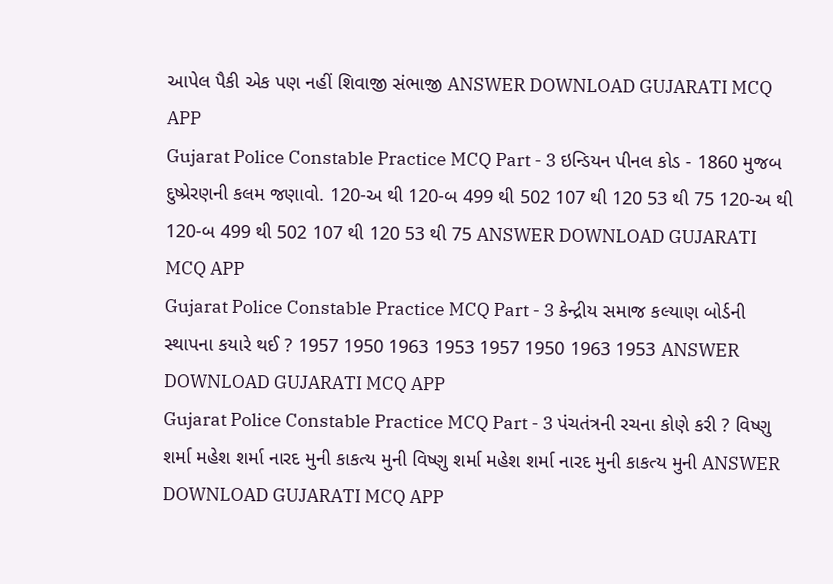આપેલ પૈકી એક પણ નહીં શિવાજી સંભાજી ANSWER DOWNLOAD GUJARATI MCQ APP
Gujarat Police Constable Practice MCQ Part - 3 ઇન્ડિયન પીનલ કોડ - 1860 મુજબ દુષ્પ્રેરણની કલમ જણાવો. 120-અ થી 120-બ 499 થી 502 107 થી 120 53 થી 75 120-અ થી 120-બ 499 થી 502 107 થી 120 53 થી 75 ANSWER DOWNLOAD GUJARATI MCQ APP
Gujarat Police Constable Practice MCQ Part - 3 કેન્દ્રીય સમાજ કલ્યાણ બોર્ડની સ્થાપના કયારે થઈ ? 1957 1950 1963 1953 1957 1950 1963 1953 ANSWER DOWNLOAD GUJARATI MCQ APP
Gujarat Police Constable Practice MCQ Part - 3 પંચતંત્રની રચના કોણે કરી ? વિષ્ણુ શર્મા મહેશ શર્મા નારદ મુની કાકત્ય મુની વિષ્ણુ શર્મા મહેશ શર્મા નારદ મુની કાકત્ય મુની ANSWER DOWNLOAD GUJARATI MCQ APP